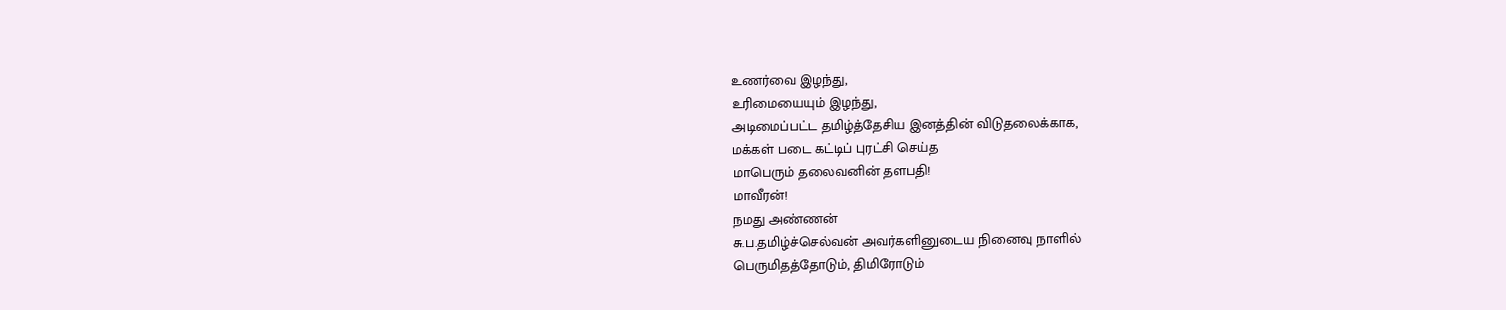உணர்வை இழந்து,
உரிமையையும் இழந்து,
அடிமைப்பட்ட தமிழ்த்தேசிய இனத்தின் விடுதலைக்காக,
மக்கள் படை கட்டிப் புரட்சி செய்த
மாபெரும் தலைவனின் தளபதி!
மாவீரன்!
நமது அண்ணன்
சு.ப.தமிழ்ச்செல்வன் அவர்களினுடைய நினைவு நாளில்
பெருமிதத்தோடும், திமிரோடும்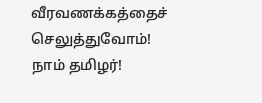வீரவணக்கத்தைச் செலுத்துவோம்!
நாம் தமிழர்!